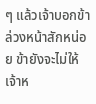ๆ แล้วเจ้าบอกข้าล่วงหน้าสักหน่อย ข้ายังจะไม่ให้เจ้าห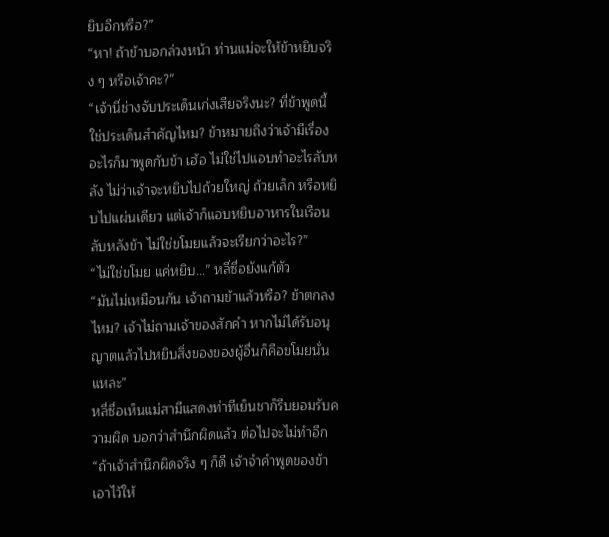ยิบอีกหรือ?”
“หา! ถ้าข้าบอกล่วงหน้า ท่านแม่จะให้ข้าหยิบจริง ๆ หรือเจ้าคะ?”
“เจ้านี่ช่างจับประเด็นเก่งเสียจริงนะ? ที่ข้าพูดนี้ใช่ประเด็นสำคัญไหม? ข้าหมายถึงว่าเจ้ามีเรื่องอะไรก็มาพูดกับข้า เฮ้อ ไม่ใช่ไปแอบทำอะไรลับหลัง ไม่ว่าเจ้าจะหยิบไปถ้วยใหญ่ ถ้วยเล็ก หรือหยิบไปแผ่นเดียว แต่เจ้าก็แอบหยิบอาหารในเรือนลับหลังข้า ไม่ใช่ขโมยแล้วจะเรียกว่าอะไร?”
“ไม่ใช่ขโมย แค่หยิบ…” หลี่ซื่อยังแก้ตัว
“มันไม่เหมือนกัน เจ้าถามข้าแล้วหรือ? ข้าตกลงไหม? เจ้าไม่ถามเจ้าของสักคำ หากไม่ได้รับอนุญาตแล้วไปหยิบสิ่งของของผู้อื่นก็คือขโมยนั่นแหละ”
หลี่ซื่อเห็นแม่สามีแสดงท่าทีเย็นชาก็รีบยอมรับความผิด บอกว่าสำนึกผิดแล้ว ต่อไปจะไม่ทำอีก
“ถ้าเจ้าสำนึกผิดจริง ๆ ก็ดี เจ้าจำคำพูดของข้าเอาไว้ให้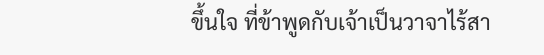ขึ้นใจ ที่ข้าพูดกับเจ้าเป็นวาจาไร้สา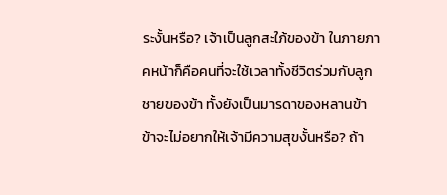ระงั้นหรือ? เจ้าเป็นลูกสะใภ้ของข้า ในภายภาคหน้าก็คือคนที่จะใช้เวลาทั้งชีวิตร่วมกับลูกชายของข้า ทั้งยังเป็นมารดาของหลานข้า ข้าจะไม่อยากให้เจ้ามีความสุขงั้นหรือ? ถ้า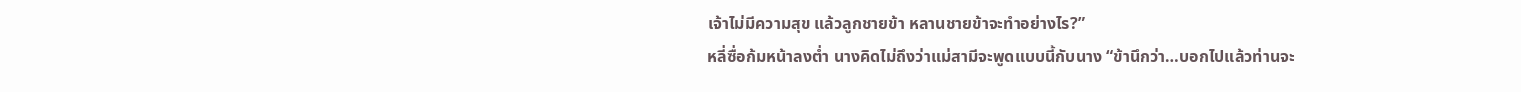เจ้าไม่มีความสุข แล้วลูกชายข้า หลานชายข้าจะทำอย่างไร?”
หลี่ซื่อก้มหน้าลงต่ำ นางคิดไม่ถึงว่าแม่สามีจะพูดแบบนี้กับนาง “ข้านึกว่า…บอกไปแล้วท่านจะ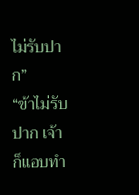ไม่รับปาก”
“ข้าไม่รับปาก เจ้าก็แอบทำ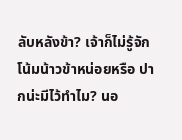ลับหลังข้า? เจ้าก็ไม่รู้จักโน้มน้าวข้าหน่อยหรือ ปากน่ะมีไว้ทำไม? นอ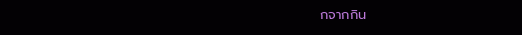กจากกิน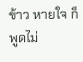ข้าว หายใจ ก็พูดไม่